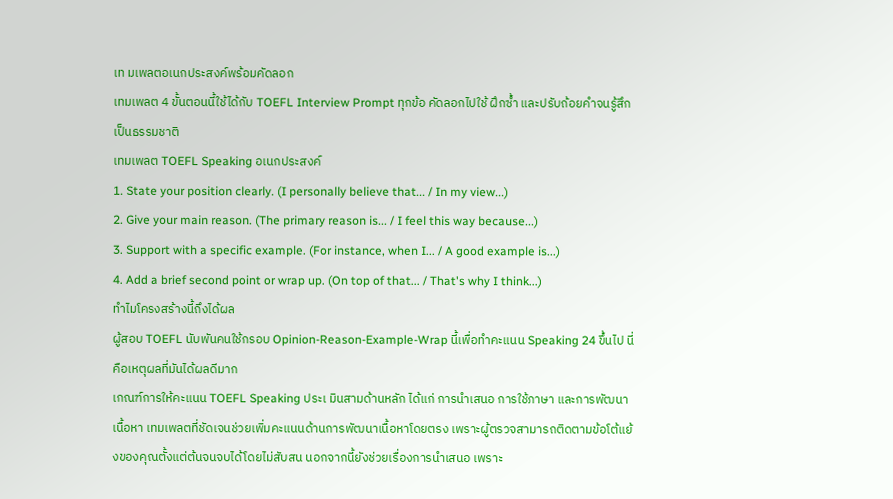เท มเพลตอเนกประสงค์พร้อมคัดลอก
เทมเพลต 4 ขั้นตอนนี้ใช้ได้กับ TOEFL Interview Prompt ทุกข้อ คัดลอกไปใช้ ฝึกซ้ำ และปรับถ้อยคำจนรู้สึกเป็นธรรมชาติ
เทมเพลต TOEFL Speaking อเนกประสงค์
1. State your position clearly. (I personally believe that... / In my view...)
2. Give your main reason. (The primary reason is... / I feel this way because...)
3. Support with a specific example. (For instance, when I... / A good example is...)
4. Add a brief second point or wrap up. (On top of that... / That's why I think...)
ทำไมโครงสร้างนี้ถึงได้ผล
ผู้สอบ TOEFL นับพันคนใช้กรอบ Opinion-Reason-Example-Wrap นี้เพื่อทำคะแนน Speaking 24 ขึ้นไป นี่คือเหตุผลที่มันได้ผลดีมาก
เกณฑ์การให้คะแนน TOEFL Speaking ประเ มินสามด้านหลัก ได้แก่ การนำเสนอ การใช้ภาษา และการพัฒนาเนื้อหา เทมเพลตที่ชัดเจนช่วยเพิ่มคะแนนด้านการพัฒนาเนื้อหาโดยตรง เพราะผู้ตรวจสามารถติดตามข้อโต้แย้งของคุณตั้งแต่ต้นจนจบได้โดยไม่สับสน นอกจากนี้ยังช่วยเรื่องการนำเสนอ เพราะ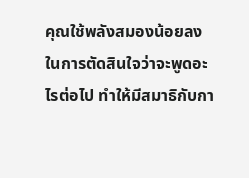คุณใช้พลังสมองน้อยลงในการตัดสินใจว่าจะพูดอะไรต่อไป ทำให้มีสมาธิกับกา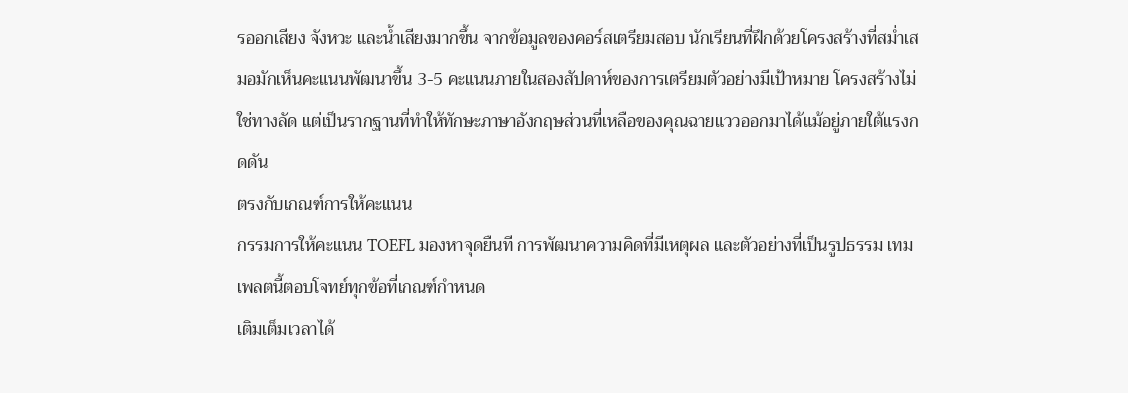รออกเสียง จังหวะ และน้ำเสียงมากขึ้น จากข้อมูลของคอร์สเตรียมสอบ นักเรียนที่ฝึกด้วยโครงสร้างที่สม่ำเสมอมักเห็นคะแนนพัฒนาขึ้น 3-5 คะแนนภายในสองสัปดาห์ของการเตรียมตัวอย่างมีเป้าหมาย โครงสร้างไม่ใช่ทางลัด แต่เป็นรากฐานที่ทำให้ทักษะภาษาอังกฤษส่วนที่เหลือของคุณฉายแววออกมาได้แม้อยู่ภายใต้แรงกดดัน
ตรงกับเกณฑ์การให้คะแนน
กรรมการให้คะแนน TOEFL มองหาจุดยืนที การพัฒนาความคิดที่มีเหตุผล และตัวอย่างที่เป็นรูปธรรม เทมเพลตนี้ตอบโจทย์ทุกข้อที่เกณฑ์กำหนด
เติมเต็มเวลาได้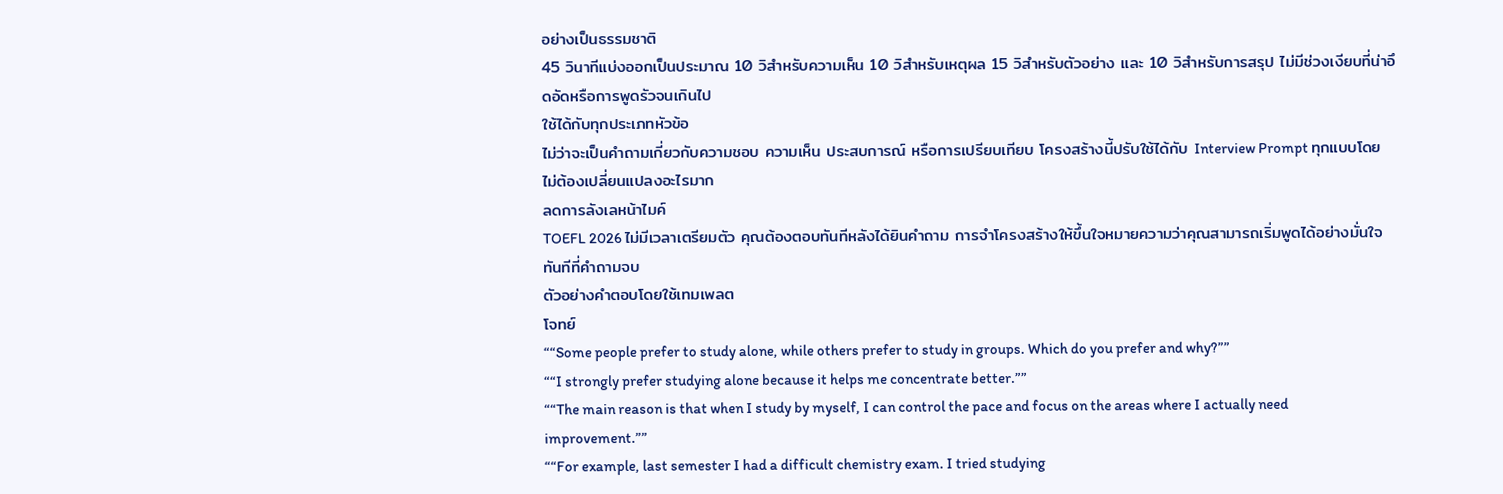อย่างเป็นธรรมชาติ
45 วินาทีแบ่งออกเป็นประมาณ 10 วิสำหรับความเห็น 10 วิสำหรับเหตุผล 15 วิสำหรับตัวอย่าง และ 10 วิสำหรับการสรุป ไม่มีช่วงเงียบที่น่าอึดอัดหรือการพูดรัวจนเกินไป
ใช้ได้กับทุกประเภทหัวข้อ
ไม่ว่าจะเป็นคำถามเกี่ยวกับความชอบ ความเห็น ประสบการณ์ หรือการเปรียบเทียบ โครงสร้างนี้ปรับใช้ได้กับ Interview Prompt ทุกแบบโดยไม่ต้องเปลี่ยนแปลงอะไรมาก
ลดการลังเลหน้าไมค์
TOEFL 2026 ไม่มีเวลาเตรียมตัว คุณต้องตอบทันทีหลังได้ยินคำถาม การจำโครงสร้างให้ขึ้นใจหมายความว่าคุณสามารถเริ่มพูดได้อย่างมั่นใจทันทีที่คำถามจบ
ตัวอย่างคำตอบโดยใช้เทมเพลต
โจทย์
““Some people prefer to study alone, while others prefer to study in groups. Which do you prefer and why?””
““I strongly prefer studying alone because it helps me concentrate better.””
““The main reason is that when I study by myself, I can control the pace and focus on the areas where I actually need improvement.””
““For example, last semester I had a difficult chemistry exam. I tried studying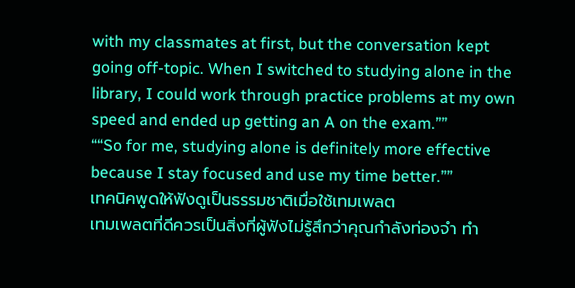with my classmates at first, but the conversation kept going off-topic. When I switched to studying alone in the library, I could work through practice problems at my own speed and ended up getting an A on the exam.””
““So for me, studying alone is definitely more effective because I stay focused and use my time better.””
เทคนิคพูดให้ฟังดูเป็นธรรมชาติเมื่อใช้เทมเพลต
เทมเพลตที่ดีควรเป็นสิ่งที่ผู้ฟังไม่รู้สึกว่าคุณกำลังท่องจำ ทำ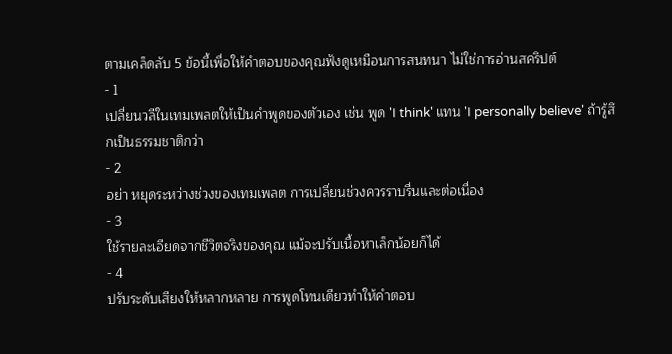ตามเคล็ดลับ 5 ข้อนี้เพื่อให้คำตอบของคุณฟังดูเหมือนการสนทนา ไม่ใช่การอ่านสคริปต์
- 1
เปลี่ยนวลีในเทมเพลตให้เป็นคำพูดของตัวเอง เช่น พูด 'I think' แทน 'I personally believe' ถ้ารู้สึกเป็นธรรมชาติกว่า
- 2
อย่า หยุดระหว่างช่วงของเทมเพลต การเปลี่ยนช่วงควรราบรื่นและต่อเนื่อง
- 3
ใช้รายละเอียดจากชีวิตจริงของคุณ แม้จะปรับเนื้อหาเล็กน้อยก็ได้
- 4
ปรับระดับเสียงให้หลากหลาย การพูดโทนเดียวทำให้คำตอบ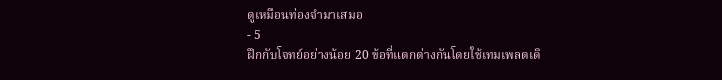ดูเหมือนท่องจำมาเสมอ
- 5
ฝึกกับโจทย์อย่างน้อย 20 ข้อที่แตกต่างกันโดยใช้เทมเพลตเดิ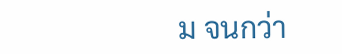ม จนกว่า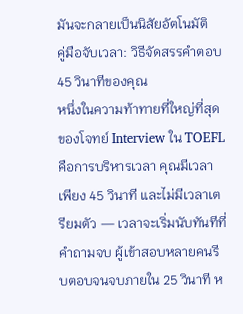มันจะกลายเป็นนิสัยอัตโนมัติ
คู่มือจับเวลา: วิธีจัดสรรคำตอบ 45 วินาทีของคุณ
หนึ่งในความท้าทายที่ใหญ่ที่สุดของโจทย์ Interview ใน TOEFL คือการบริหารเวลา คุณมีเวลาเพียง 45 วินาที และไม่มีเวลาเตรียมตัว — เวลาจะเริ่มนับทันทีที่คำถามจบ ผู้เข้าสอบหลายคนรีบตอบจนจบภายใน 25 วินาที ห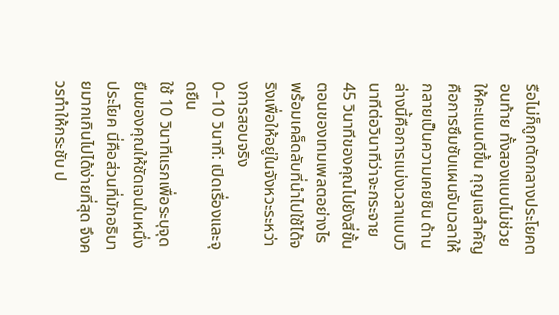รือไม่ก็ถูกตัดกลางประโยคตอนท้าย ทั้งสองแบบไม่ช่วยให้คะแนนดีขึ้น กุญแจสำคัญคือการซึมซับแผนจับเวลาให้กลายเป็นความเคยชิน ด้านล่างนี้คือการแบ่งเวลาแบบวินาทีต่อวินาทีว่าจะกระจาย 45 วินาทีของคุณไปยังสี่ขั้นตอนของเทมเพลตอย่างไร พร้อมเคล็ดลับที่นำไปใช้ได้จริงเพื่อให้อยู่ในจังหวะระหว่างการสอบจริง
0–10 วินาที: เปิดเรื่องและจุดยืน
ใช้ 10 วินาทีแรกเพื่อระบุจุดยืนของคุณให้ชัดเจนในหนึ่งประโยค นี่คือส่วนที่มักอธิบายมากเกินไปได้ง่ายที่สุด จึงควรทำให้กระชับ ป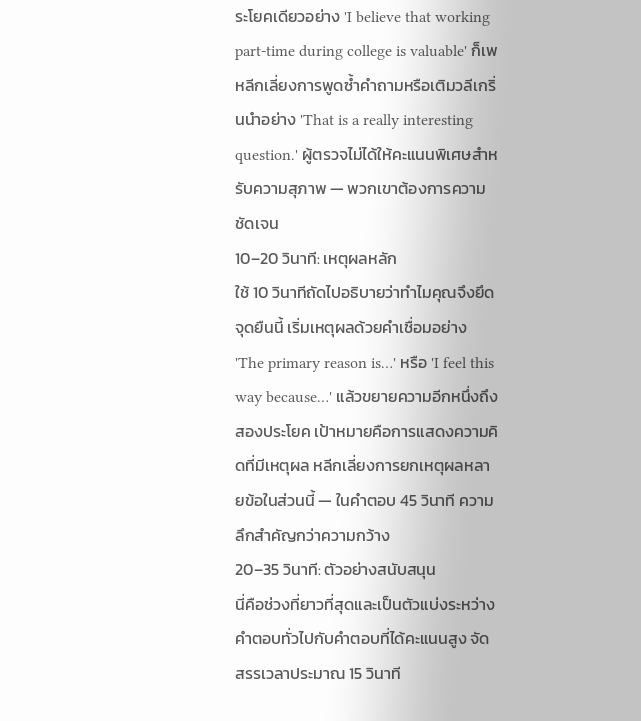ระโยคเดียวอย่าง 'I believe that working part-time during college is valuable' ก็เพ หลีกเลี่ยงการพูดซ้ำคำถามหรือเติมวลีเกริ่นนำอย่าง 'That is a really interesting question.' ผู้ตรวจไม่ได้ให้คะแนนพิเศษสำหรับความสุภาพ — พวกเขาต้องการความชัดเจน
10–20 วินาที: เหตุผลหลัก
ใช้ 10 วินาทีถัดไปอธิบายว่าทำไมคุณจึงยึดจุดยืนนี้ เริ่มเหตุผลด้วยคำเชื่อมอย่าง 'The primary reason is…' หรือ 'I feel this way because…' แล้วขยายความอีกหนึ่งถึงสองประโยค เป้าหมายคือการแสดงความคิดที่มีเหตุผล หลีกเลี่ยงการยกเหตุผลหลายข้อในส่วนนี้ — ในคำตอบ 45 วินาที ความลึกสำคัญกว่าความกว้าง
20–35 วินาที: ตัวอย่างสนับสนุน
นี่คือช่วงที่ยาวที่สุดและเป็นตัวแบ่งระหว่างคำตอบทั่วไปกับคำตอบที่ได้คะแนนสูง จัดสรรเวลาประมาณ 15 วินาที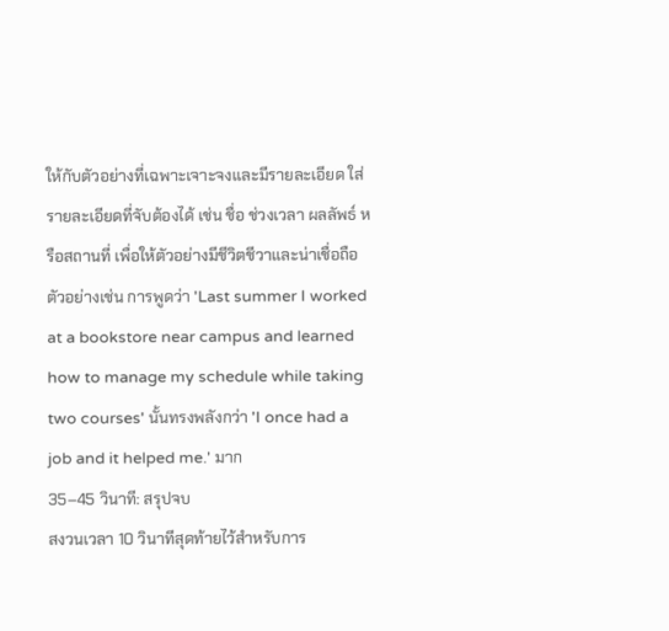ให้กับตัวอย่างที่เฉพาะเจาะจงและมีรายละเอียด ใส่รายละเอียดที่จับต้องได้ เช่น ชื่อ ช่วงเวลา ผลลัพธ์ หรือสถานที่ เพื่อให้ตัวอย่างมีชีวิตชีวาและน่าเชื่อถือ ตัวอย่างเช่น การพูดว่า 'Last summer I worked at a bookstore near campus and learned how to manage my schedule while taking two courses' นั้นทรงพลังกว่า 'I once had a job and it helped me.' มาก
35–45 วินาที: สรุปจบ
สงวนเวลา 10 วินาทีสุดท้ายไว้สำหรับการ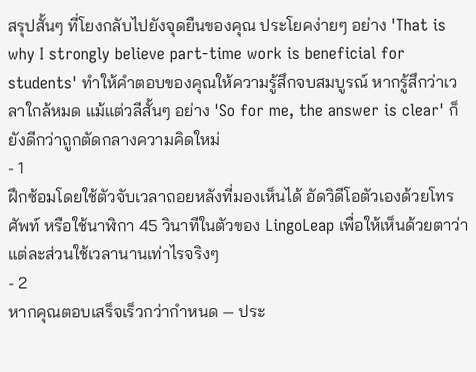สรุปสั้นๆ ที่โยงกลับไปยังจุดยืนของคุณ ประโยคง่ายๆ อย่าง 'That is why I strongly believe part-time work is beneficial for students' ทำให้คำตอบของคุณให้ความรู้สึกจบสมบูรณ์ หากรู้สึกว่าเวลาใกล้หมด แม้แต่วลีสั้นๆ อย่าง 'So for me, the answer is clear' ก็ยังดีกว่าถูกตัดกลางความคิดใหม่
- 1
ฝึกซ้อมโดยใช้ตัวจับเวลาถอยหลังที่มองเห็นได้ อัดวิดีโอตัวเองด้วยโทรศัพท์ หรือใช้นาฬิกา 45 วินาทีในตัวของ LingoLeap เพื่อให้เห็นด้วยตาว่าแต่ละส่วนใช้เวลานานเท่าไรจริงๆ
- 2
หากคุณตอบเสร็จเร็วกว่ากำหนด — ประ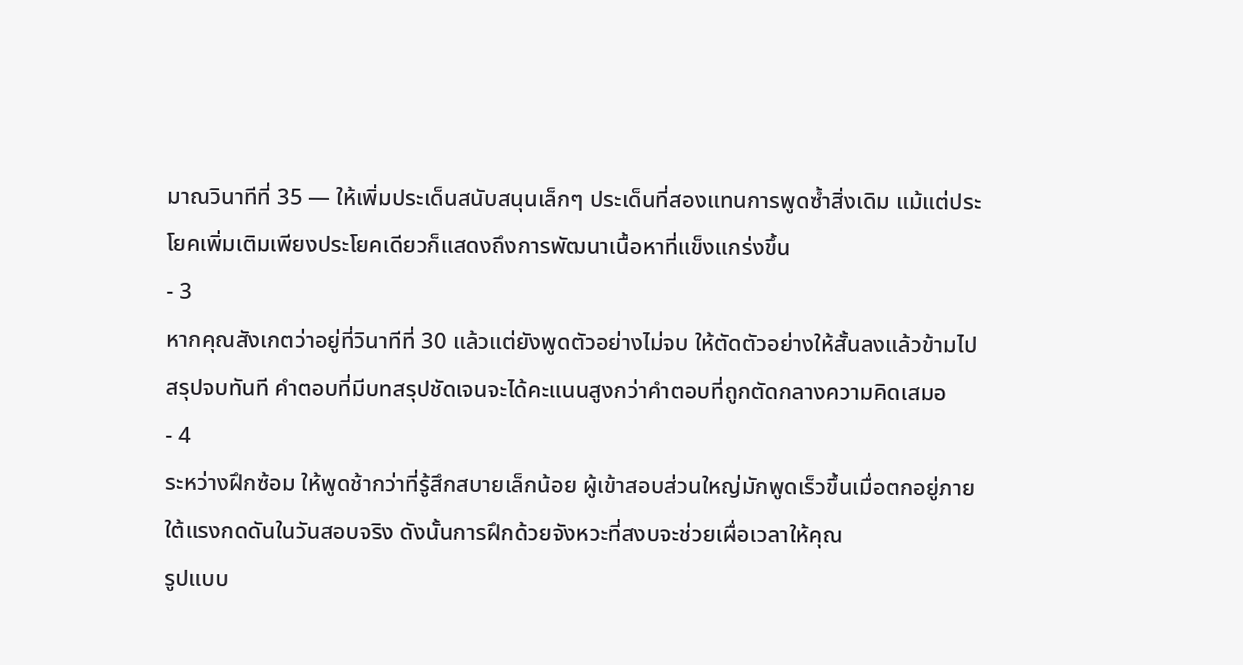มาณวินาทีที่ 35 — ให้เพิ่มประเด็นสนับสนุนเล็กๆ ประเด็นที่สองแทนการพูดซ้ำสิ่งเดิม แม้แต่ประโยคเพิ่มเติมเพียงประโยคเดียวก็แสดงถึงการพัฒนาเนื้อหาที่แข็งแกร่งขึ้น
- 3
หากคุณสังเกตว่าอยู่ที่วินาทีที่ 30 แล้วแต่ยังพูดตัวอย่างไม่จบ ให้ตัดตัวอย่างให้สั้นลงแล้วข้ามไปสรุปจบทันที คำตอบที่มีบทสรุปชัดเจนจะได้คะแนนสูงกว่าคำตอบที่ถูกตัดกลางความคิดเสมอ
- 4
ระหว่างฝึกซ้อม ให้พูดช้ากว่าที่รู้สึกสบายเล็กน้อย ผู้เข้าสอบส่วนใหญ่มักพูดเร็วขึ้นเมื่อตกอยู่ภายใต้แรงกดดันในวันสอบจริง ดังนั้นการฝึกด้วยจังหวะที่สงบจะช่วยเผื่อเวลาให้คุณ
รูปแบบ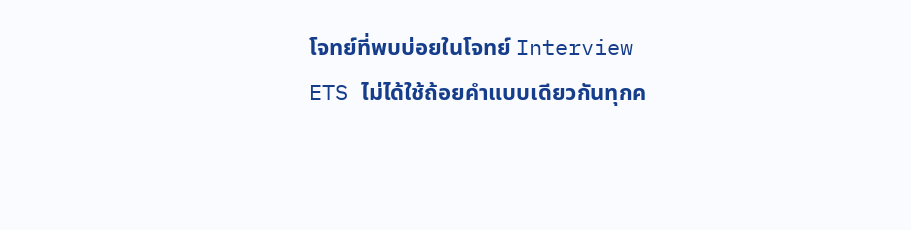โจทย์ที่พบบ่อยในโจทย์ Interview
ETS ไม่ได้ใช้ถ้อยคำแบบเดียวกันทุกค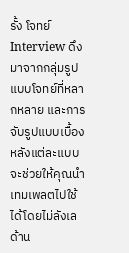รั้ง โจทย์ Interview ดึงมาจากกลุ่มรูปแบบโจทย์ที่หลากหลาย และการจับรูปแบบเบื้องหลังแต่ละแบบจะช่วยให้คุณนำเทมเพลตไปใช้ได้โดยไม่ลังเล ด้าน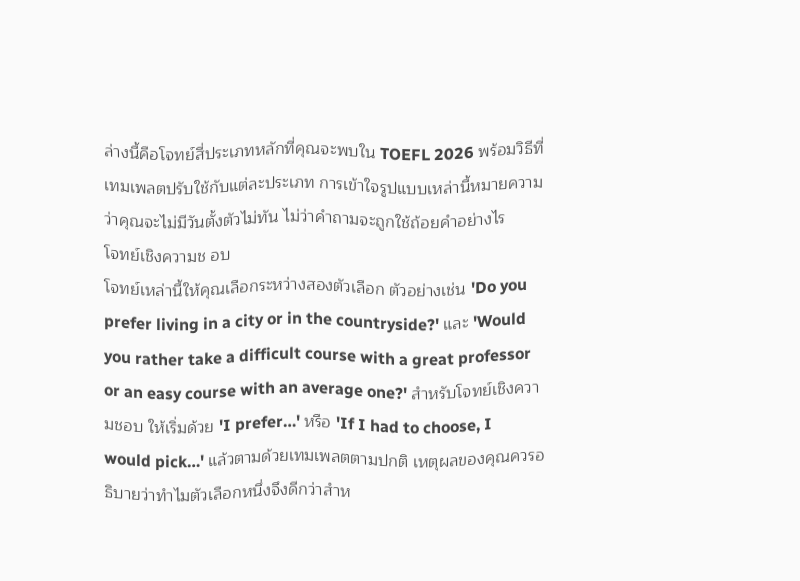ล่างนี้คือโจทย์สี่ประเภทหลักที่คุณจะพบใน TOEFL 2026 พร้อมวิธีที่เทมเพลตปรับใช้กับแต่ละประเภท การเข้าใจรูปแบบเหล่านี้หมายความว่าคุณจะไม่มีวันตั้งตัวไม่ทัน ไม่ว่าคำถามจะถูกใช้ถ้อยคำอย่างไร
โจทย์เชิงความช อบ
โจทย์เหล่านี้ให้คุณเลือกระหว่างสองตัวเลือก ตัวอย่างเช่น 'Do you prefer living in a city or in the countryside?' และ 'Would you rather take a difficult course with a great professor or an easy course with an average one?' สำหรับโจทย์เชิงความชอบ ให้เริ่มด้วย 'I prefer…' หรือ 'If I had to choose, I would pick…' แล้วตามด้วยเทมเพลตตามปกติ เหตุผลของคุณควรอธิบายว่าทำไมตัวเลือกหนึ่งจึงดีกว่าสำห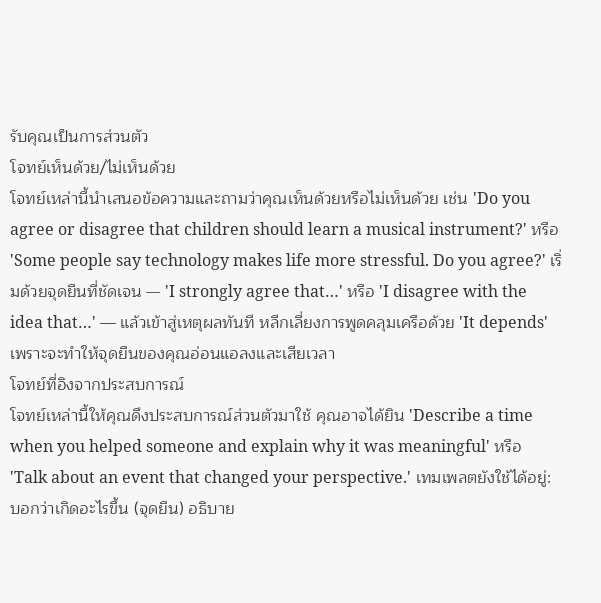รับคุณเป็นการส่วนตัว
โจทย์เห็นด้วย/ไม่เห็นด้วย
โจทย์เหล่านี้นำเสนอข้อความและถามว่าคุณเห็นด้วยหรือไม่เห็นด้วย เช่น 'Do you agree or disagree that children should learn a musical instrument?' หรือ 'Some people say technology makes life more stressful. Do you agree?' เริ่มด้วยจุดยืนที่ชัดเจน — 'I strongly agree that…' หรือ 'I disagree with the idea that…' — แล้วเข้าสู่เหตุผลทันที หลีกเลี่ยงการพูดคลุมเครือด้วย 'It depends' เพราะจะทำให้จุดยืนของคุณอ่อนแอลงและเสียเวลา
โจทย์ที่อิงจากประสบการณ์
โจทย์เหล่านี้ให้คุณดึงประสบการณ์ส่วนตัวมาใช้ คุณอาจได้ยิน 'Describe a time when you helped someone and explain why it was meaningful' หรือ 'Talk about an event that changed your perspective.' เทมเพลตยังใช้ได้อยู่: บอกว่าเกิดอะไรขึ้น (จุดยืน) อธิบาย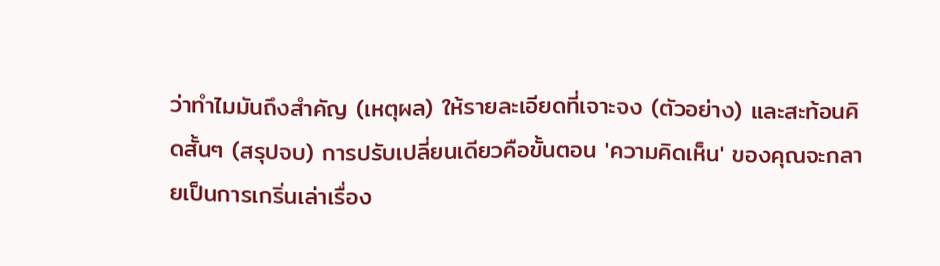ว่าทำไมมันถึงสำคัญ (เหตุผล) ให้รายละเอียดที่เจาะจง (ตัวอย่าง) และสะท้อนคิดสั้นๆ (สรุปจบ) การปรับเปลี่ยนเดียวคือขั้นตอน 'ความคิดเห็น' ของคุณจะกลายเป็นการเกริ่นเล่าเรื่อง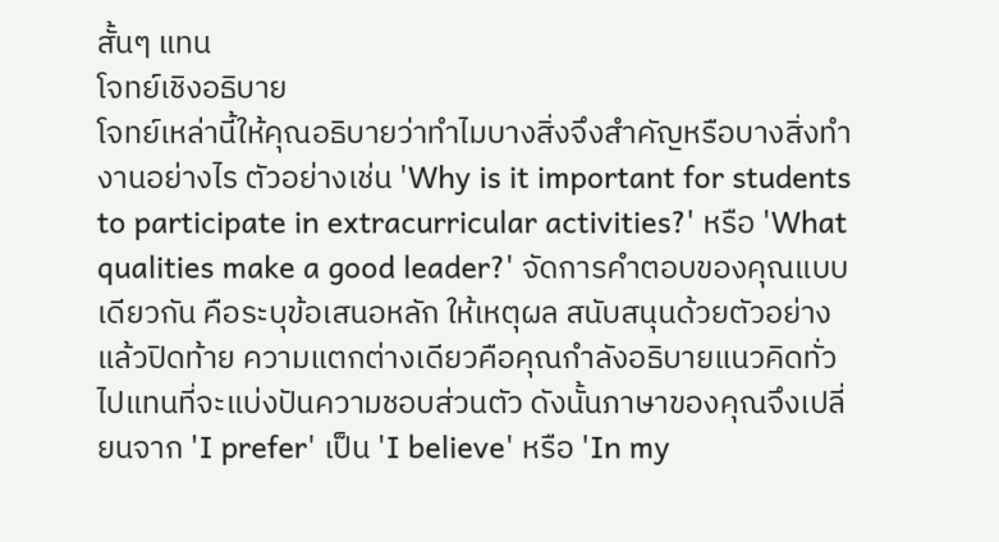สั้นๆ แทน
โจทย์เชิงอธิบาย
โจทย์เหล่านี้ให้คุณอธิบายว่าทำไมบางสิ่งจึงสำคัญหรือบางสิ่งทำงานอย่างไร ตัวอย่างเช่น 'Why is it important for students to participate in extracurricular activities?' หรือ 'What qualities make a good leader?' จัดการคำตอบของคุณแบบเดียวกัน คือระบุข้อเสนอหลัก ให้เหตุผล สนับสนุนด้วยตัวอย่าง แล้วปิดท้าย ความแตกต่างเดียวคือคุณกำลังอธิบายแนวคิดทั่วไปแทนที่จะแบ่งปันความชอบส่วนตัว ดังนั้นภาษาของคุณจึงเปลี่ยนจาก 'I prefer' เป็น 'I believe' หรือ 'In my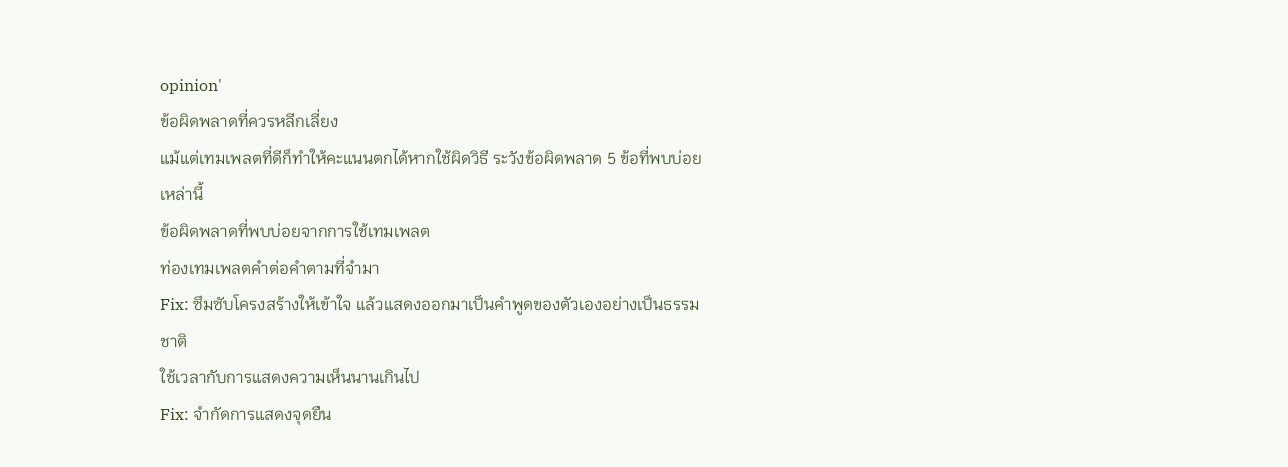opinion'
ข้อผิดพลาดที่ควรหลีกเลี่ยง
แม้แต่เทมเพลตที่ดีก็ทำให้คะแนนตกได้หากใช้ผิดวิธี ระวังข้อผิดพลาด 5 ข้อที่พบบ่อยเหล่านี้
ข้อผิดพลาดที่พบบ่อยจากการใช้เทมเพลต
ท่องเทมเพลตคำต่อคำตามที่จำมา
Fix: ซึมซับโครงสร้างให้เข้าใจ แล้วแสดงออกมาเป็นคำพูดของตัวเองอย่างเป็นธรรมชาติ
ใช้เวลากับการแสดงความเห็นนานเกินไป
Fix: จำกัดการแสดงจุดยืน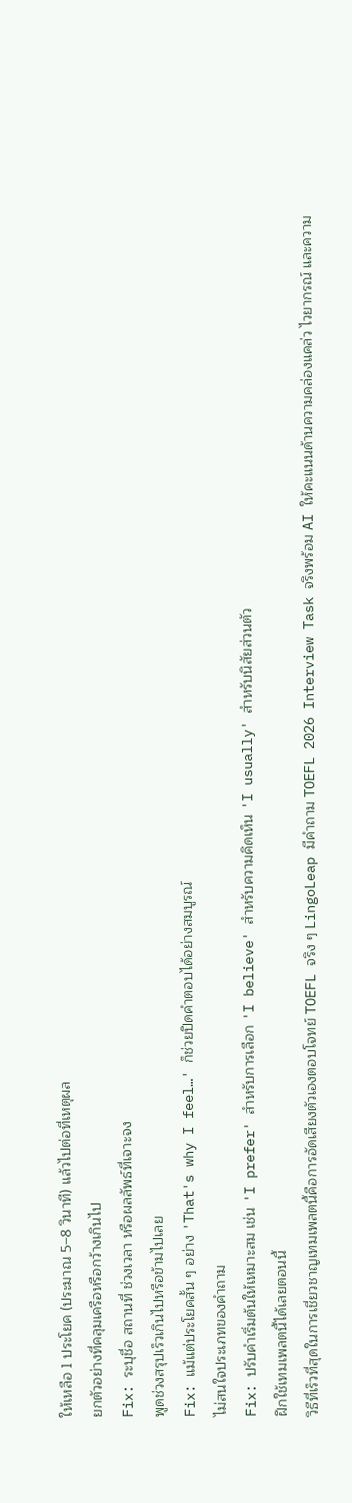ให้เหลือ 1 ประโยค (ประมาณ 5–8 วินาที) แล้วไปต่อที่เหตุผล
ยกตัวอย่างที่คลุมเครือหรือกว้างเกินไป
Fix: ระบุชื่อ สถานที่ ช่วงเวลา หรือผลลัพธ์ที่เจาะจง
พูดช่วงสรุปเร็วเกินไปหรือข้ามไปเลย
Fix: แม้แต่ประโยคสั้น ๆ อย่าง 'That's why I feel…' ก็ช่วยปิดคำตอบได้อย่างสมบูรณ์
ไม่สนใจประเภทของคำถาม
Fix: ปรับคำเริ่มต้นให้เหมาะสม เช่น 'I prefer' สำหรับการเลือก 'I believe' สำหรับความคิดเห็น 'I usually' สำหรับนิสัยส่วนตัว
ฝึกใช้เทมเพลตนี้ได้เลยตอนนี้
วิธีที่เร็วที่สุดในการเชี่ยวชาญเทมเพลตนี้คือการอัดเสียงตัวเองตอบโจทย์ TOEFL จริง ๆ LingoLeap มีคำถาม TOEFL 2026 Interview Task จริงพร้อม AI ให้คะแนนด้านความคล่องแคล่ว ไวยากรณ์ และความ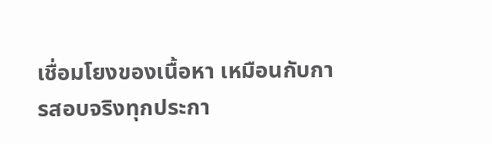เชื่อมโยงของเนื้อหา เหมือนกับการสอบจริงทุกประกา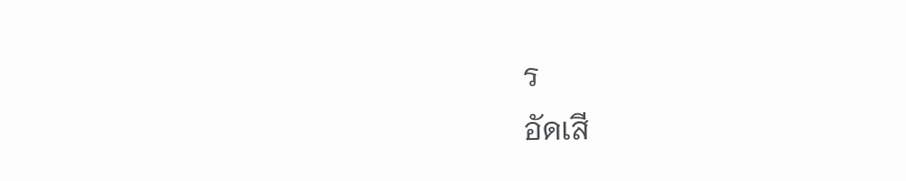ร
อัดเสี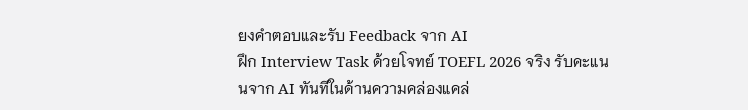ยงคำตอบและรับ Feedback จาก AI
ฝึก Interview Task ด้วยโจทย์ TOEFL 2026 จริง รับคะแนนจาก AI ทันทีในด้านความคล่องแคล่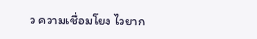ว ความเชื่อมโยง ไวยาก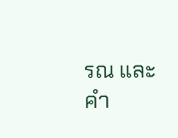รณ และคำ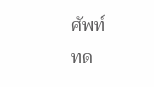ศัพท์
ทด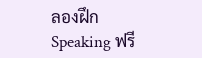ลองฝึก Speaking ฟรี